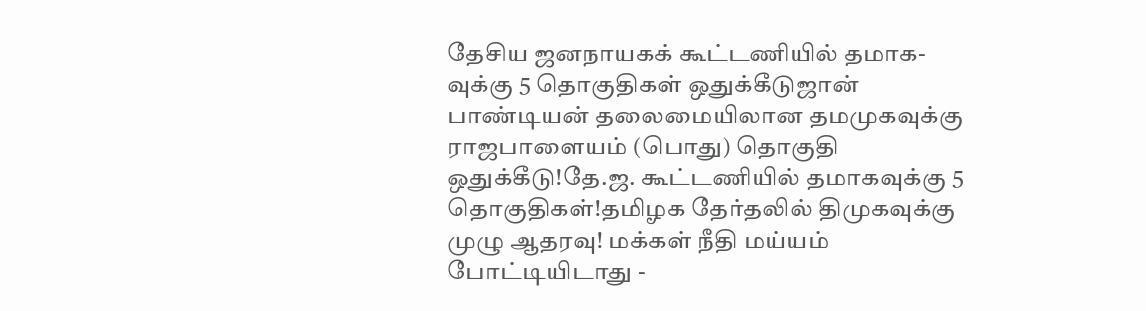தேசிய ஜனநாயகக் கூட்டணியில் தமாக-வுக்கு 5 தொகுதிகள் ஒதுக்கீடுஜான் பாண்டியன் தலைமையிலான தமமுகவுக்கு ராஜபாளையம் (பொது) தொகுதி ஒதுக்கீடு!தே.ஜ. கூட்டணியில் தமாகவுக்கு 5 தொகுதிகள்!தமிழக தேர்தலில் திமுகவுக்கு முழு ஆதரவு! மக்கள் நீதி மய்யம் போட்டியிடாது -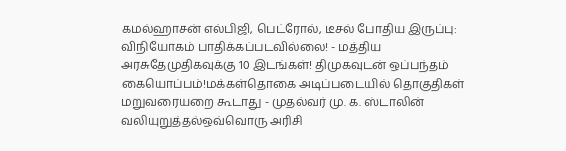கமல்ஹாசன் எல்பிஜி, பெட்ரோல், டீசல் போதிய இருப்பு: விநியோகம் பாதிக்கப்படவில்லை! - மத்திய அரசுதேமுதிகவுக்கு 10 இடங்கள்! திமுகவுடன் ஒப்பந்தம் கையொப்பம்!மக்கள்தொகை அடிப்படையில் தொகுதிகள் மறுவரையறை கூடாது - முதல்வர் மு. க. ஸ்டாலின் வலியுறுத்தல்ஒவ்வொரு அரிசி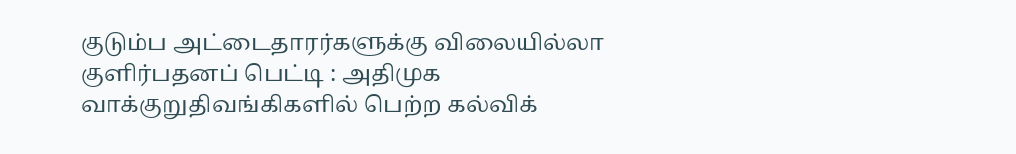குடும்ப அட்டைதாரர்களுக்கு விலையில்லா குளிர்பதனப் பெட்டி : அதிமுக வாக்குறுதிவங்கிகளில் பெற்ற கல்விக்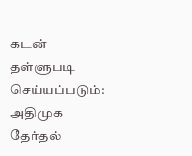கடன் தள்ளுபடி செய்யப்படும்: அதிமுக தேர்தல்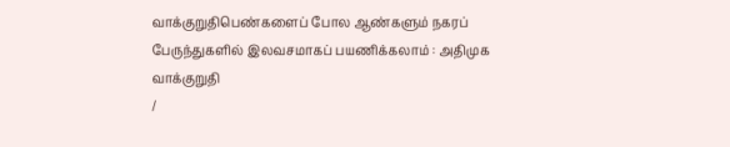வாக்குறுதிபெண்களைப் போல ஆண்களும் நகரப் பேருந்துகளில் இலவசமாகப் பயணிக்கலாம் : அதிமுக வாக்குறுதி
/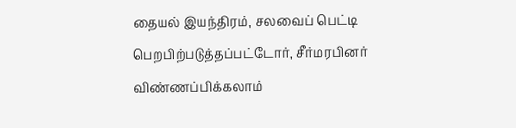தையல் இயந்திரம், சலவைப் பெட்டி பெறபிற்படுத்தப்பட்டோர், சீர்மரபினர் விண்ணப்பிக்கலாம்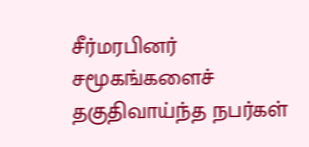சீர்மரபினர் சமூகங்களைச் தகுதிவாய்ந்த நபர்கள்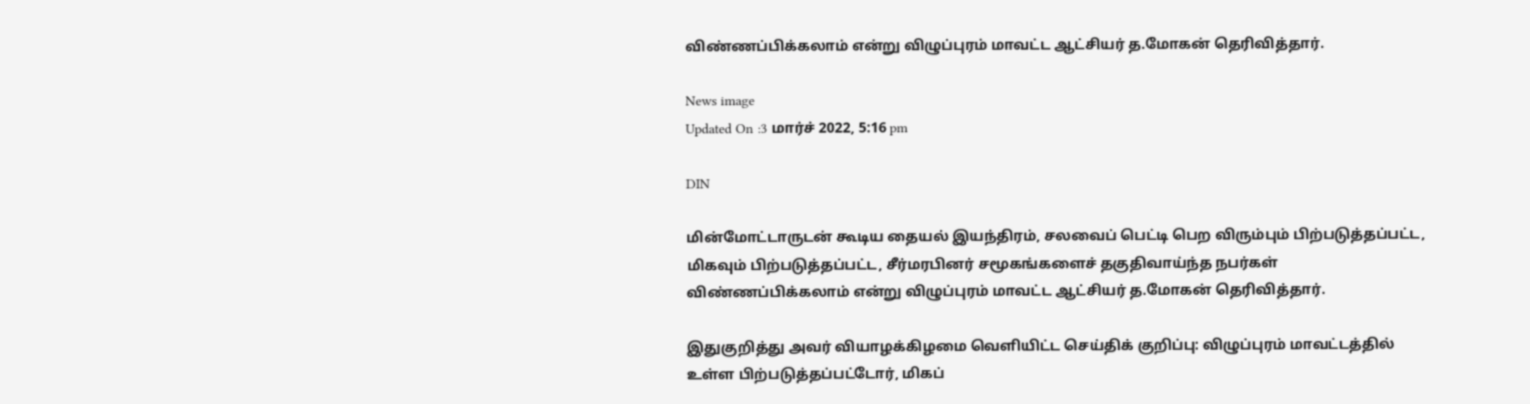விண்ணப்பிக்கலாம் என்று விழுப்புரம் மாவட்ட ஆட்சியர் த.மோகன் தெரிவித்தார்.

News image
Updated On :3 மார்ச் 2022, 5:16 pm

DIN

மின்மோட்டாருடன் கூடிய தையல் இயந்திரம், சலவைப் பெட்டி பெற விரும்பும் பிற்படுத்தப்பட்ட, மிகவும் பிற்படுத்தப்பட்ட, சீர்மரபினர் சமூகங்களைச் தகுதிவாய்ந்த நபர்கள் விண்ணப்பிக்கலாம் என்று விழுப்புரம் மாவட்ட ஆட்சியர் த.மோகன் தெரிவித்தார்.

இதுகுறித்து அவர் வியாழக்கிழமை வெளியிட்ட செய்திக் குறிப்பு: விழுப்புரம் மாவட்டத்தில் உள்ள பிற்படுத்தப்பட்டோர், மிகப்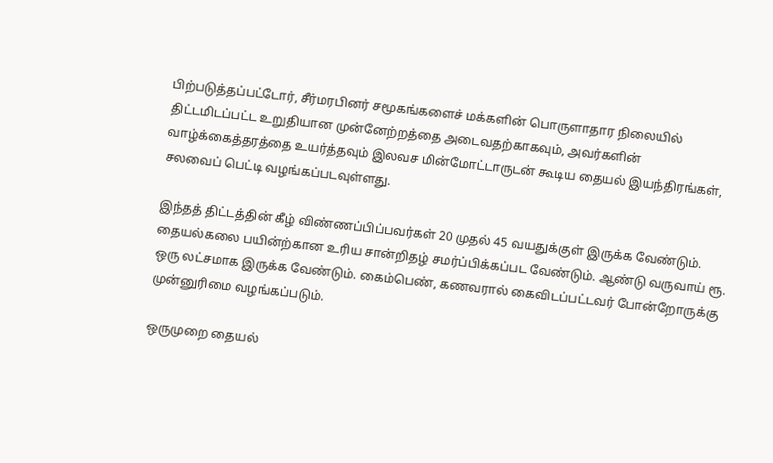பிற்படுத்தப்பட்டோர், சீர்மரபினர் சமூகங்களைச் மக்களின் பொருளாதார நிலையில் திட்டமிடப்பட்ட உறுதியான முன்னேற்றத்தை அடைவதற்காகவும், அவர்களின் வாழ்க்கைத்தரத்தை உயர்த்தவும் இலவச மின்மோட்டாருடன் கூடிய தையல் இயந்திரங்கள், சலவைப் பெட்டி வழங்கப்படவுள்ளது.

இந்தத் திட்டத்தின் கீழ் விண்ணப்பிப்பவர்கள் 20 முதல் 45 வயதுக்குள் இருக்க வேண்டும். தையல்கலை பயின்ற்கான உரிய சான்றிதழ் சமர்ப்பிக்கப்பட வேண்டும். ஆண்டு வருவாய் ரூ. ஒரு லட்சமாக இருக்க வேண்டும். கைம்பெண், கணவரால் கைவிடப்பட்டவர் போன்றோருக்கு முன்னுரிமை வழங்கப்படும்.

ஒருமுறை தையல்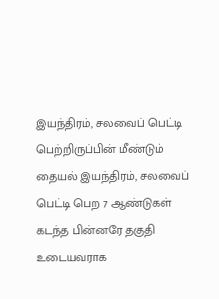இயந்திரம், சலவைப் பெட்டி பெற்றிருப்பின் மீண்டும் தையல் இயந்திரம், சலவைப் பெட்டி பெற 7 ஆண்டுகள் கடந்த பின்னரே தகுதி உடையவராக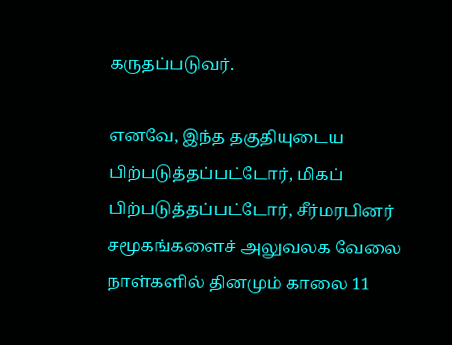கருதப்படுவர்.

எனவே, இந்த தகுதியுடைய பிற்படுத்தப்பட்டோர், மிகப் பிற்படுத்தப்பட்டோர், சீர்மரபினர் சமூகங்களைச் அலுவலக வேலை நாள்களில் தினமும் காலை 11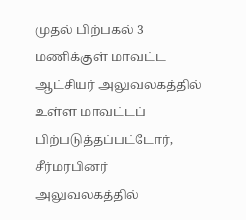முதல் பிற்பகல் 3 மணிக்குள் மாவட்ட ஆட்சியர் அலுவலகத்தில் உள்ள மாவட்டப் பிற்படுத்தப்பட்டோர், சீர்மரபினர் அலுவலகத்தில்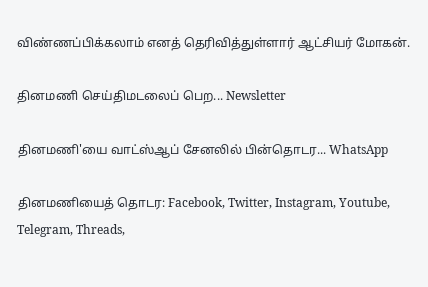விண்ணப்பிக்கலாம் எனத் தெரிவித்துள்ளார் ஆட்சியர் மோகன்.

தினமணி செய்திமடலைப் பெற... Newsletter

தினமணி'யை வாட்ஸ்ஆப் சேனலில் பின்தொடர... WhatsApp

தினமணியைத் தொடர: Facebook, Twitter, Instagram, Youtube, Telegram, Threads,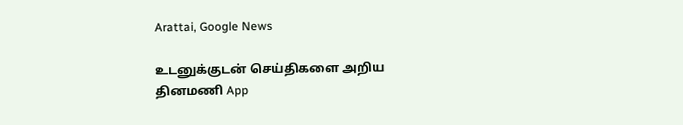Arattai, Google News

உடனுக்குடன் செய்திகளை அறிய தினமணி App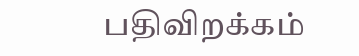பதிவிறக்கம்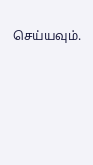செய்யவும்.